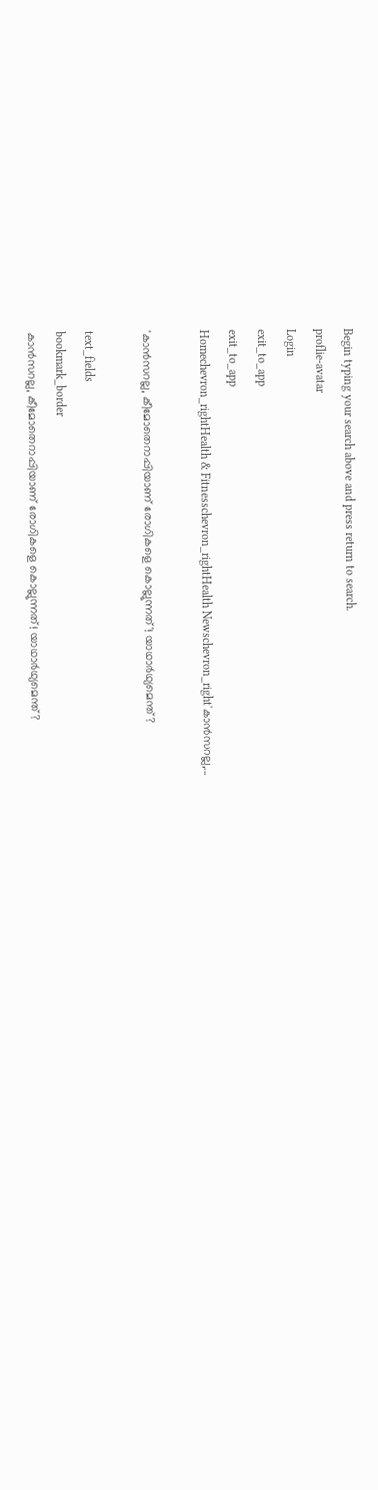Begin typing your search above and press return to search.
proflie-avatar
Login
exit_to_app
exit_to_app
Homechevron_rightHealth & Fitnesschevron_rightHealth Newschevron_right'കാൻസറല്ല,...

'കാൻസറല്ല, കീമോതെറാപ്പിയാണ് രോഗികളെ കൊല്ലുന്നത്'! യാഥാർഥ്യമെന്ത്?

text_fields
bookmark_border
കാൻസറല്ല, കീമോതെറാപ്പിയാണ് രോഗികളെ കൊല്ലുന്നത്! യാഥാർഥ്യമെന്ത്?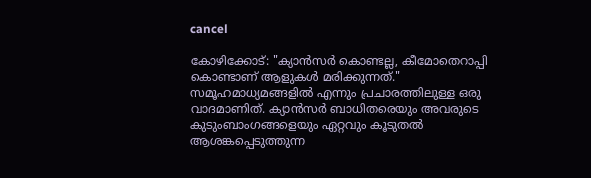cancel

കോഴിക്കോട്: "ക്യാൻസർ കൊണ്ടല്ല, കീമോതെറാപ്പി കൊണ്ടാണ് ആളുകൾ മരിക്കുന്നത്." സമൂഹമാധ്യമങ്ങളിൽ എന്നും പ്രചാരത്തിലുള്ള ഒരു വാദമാണിത്. ക്യാൻസർ ബാധിതരെയും അവരുടെ കുടുംബാംഗങ്ങളെയും ഏറ്റവും കൂടുതൽ ആശങ്കപ്പെടുത്തുന്ന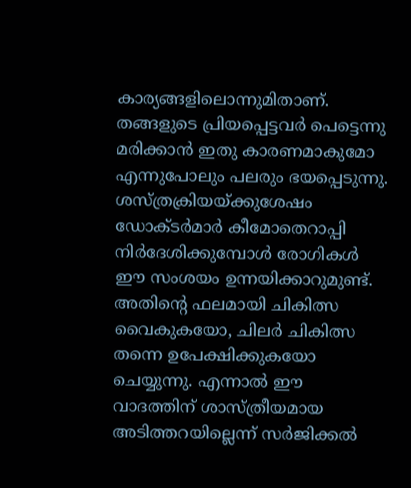കാര്യങ്ങളിലൊന്നുമിതാണ്. തങ്ങളുടെ പ്രിയപ്പെട്ടവർ പെട്ടെന്നു മരിക്കാൻ ഇതു കാരണമാകുമോ എന്നുപോലും പലരും ഭയപ്പെടുന്നു. ശസ്ത്രക്രിയയ്ക്കുശേഷം ഡോക്ടർമാർ കീമോതെറാപ്പി നിർദേശിക്കുമ്പോൾ രോഗികൾ ഈ സംശയം ഉന്നയിക്കാറുമുണ്ട്. അതിന്റെ ഫലമായി ചികിത്സ വൈകുകയോ, ചിലർ ചികിത്സ തന്നെ ഉപേക്ഷിക്കുകയോ ചെയ്യുന്നു. എന്നാൽ ഈ വാദത്തിന് ശാസ്ത്രീയമായ അടിത്തറയില്ലെന്ന് സർജിക്കൽ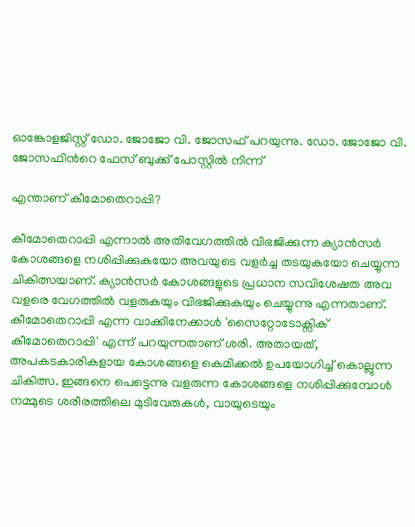ഓങ്കോളജിസ്റ്റ് ഡോ. ജോജോ വി. ജോസഫ് പറയുന്നു. ഡോ. ജോജോ വി. ജോസഫിന്‍റെ ഫേസ് ബുക്ക് പോസ്റ്റിൽ നിന്ന്

എന്താണ് കീമോതെറാപ്പി?

കീമോതെറാപ്പി എന്നാൽ അതിവേഗത്തിൽ വിഭജിക്കുന്ന ക്യാൻസർ കോശങ്ങളെ നശിപ്പിക്കുകയോ അവയുടെ വളർച്ച തടയുകയോ ചെയ്യുന്ന ചികിത്സയാണ്. ക്യാൻസർ കോശങ്ങളുടെ പ്രധാന സവിശേഷത അവ വളരെ വേഗത്തിൽ വളരുകയും വിഭജിക്കുകയും ചെയ്യുന്നു എന്നതാണ്. കീമോതെറാപ്പി എന്ന വാക്കിനേക്കാൾ 'സൈറ്റോടോക്സിക് കീമോതെറാപ്പി' എന്ന് പറയുന്നതാണ് ശരി. അതായത്, അപകടകാരികളായ കോശങ്ങളെ കെമിക്കൽ ഉപയോഗിച്ച് കൊല്ലുന്ന ചികിത്സ. ഇങ്ങനെ പെട്ടെന്നു വളരുന്ന കോശങ്ങളെ നശിപ്പിക്കുമ്പോൾ നമ്മുടെ ശരീരത്തിലെ മുടിവേരുകൾ, വായുടെയും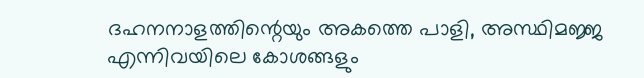ദഹനനാളത്തിന്റെയും അകത്തെ പാളി, അസ്ഥിമജ്ജ എന്നിവയിലെ കോശങ്ങളും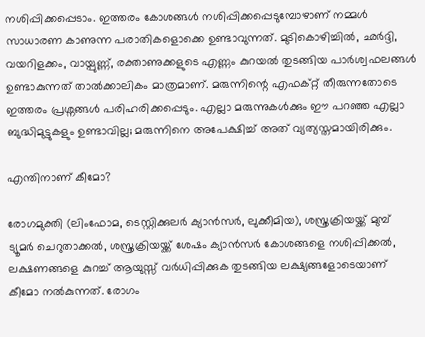നശിപ്പിക്കപ്പെടാം. ഇത്തരം കോശങ്ങൾ നശിപ്പിക്കപ്പെടുമ്പോഴാണ് നമ്മൾ സാധാരണ കാണുന്ന പരാതികളൊക്കെ ഉണ്ടാവുന്നത്. മുടികൊഴിച്ചിൽ, ഛർദ്ദി, വയറിളക്കം, വായ്പുണ്ണ്, രക്താണുക്കളുടെ എണ്ണം കുറയൽ തുടങ്ങിയ പാർശ്വഫലങ്ങൾ ഉണ്ടാകുന്നത് താൽക്കാലികം മാത്രമാണ്. മരുന്നിന്റെ എഫക്റ്റ് തീരുന്നതോടെ ഇത്തരം പ്രശ്നങ്ങൾ പരിഹരിക്കപ്പെടും. എല്ലാ മരുന്നുകൾക്കും ഈ പറഞ്ഞ എല്ലാ ബുദ്ധിമുട്ടുകളും ഉണ്ടാവില്ല; മരുന്നിനെ അപേക്ഷിച്ച് അത് വ്യത്യസ്തമായിരിക്കും.

എന്തിനാണ് കീമോ?

രോഗമുക്തി (ലിംഫോമ, ടെസ്റ്റിക്കുലർ ക്യാൻസർ, ലുക്കീമിയ), ശസ്ത്രക്രിയയ്ക്ക് മുമ്പ് ട്യൂമർ ചെറുതാക്കൽ, ശസ്ത്രക്രിയയ്ക്ക് ശേഷം ക്യാൻസർ കോശങ്ങളെ നശിപ്പിക്കൽ, ലക്ഷണങ്ങളെ കുറച്ച് ആയുസ്സ് വർധിപ്പിക്കുക തുടങ്ങിയ ലക്ഷ്യങ്ങളോടെയാണ് കീമോ നൽകുന്നത്. രോഗം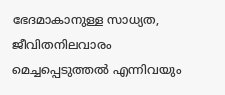ഭേദമാകാനുള്ള സാധ്യത, ജീവിതനിലവാരം മെച്ചപ്പെടുത്തൽ എന്നിവയും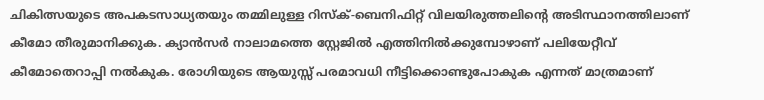ചികിത്സയുടെ അപകടസാധ്യതയും തമ്മിലുള്ള റിസ്ക്-ബെനിഫിറ്റ് വിലയിരുത്തലിന്റെ അടിസ്ഥാനത്തിലാണ് കീമോ തീരുമാനിക്കുക. ക്യാൻസർ നാലാമത്തെ സ്റ്റേജിൽ എത്തിനിൽക്കുമ്പോഴാണ് പലിയേറ്റീവ് കീമോതെറാപ്പി നൽകുക. രോഗിയുടെ ആയുസ്സ് പരമാവധി നീട്ടിക്കൊണ്ടുപോകുക എന്നത് മാത്രമാണ്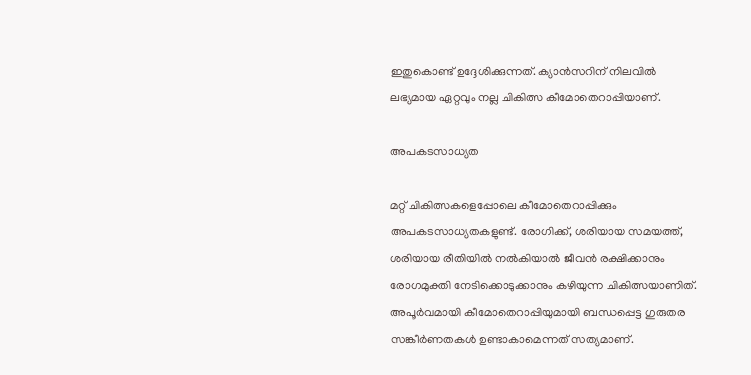ഇതുകൊണ്ട് ഉദ്ദേശിക്കുന്നത്. ക്യാൻസറിന് നിലവിൽ ലഭ്യമായ ഏറ്റവും നല്ല ചികിത്സ കീമോതെറാപ്പിയാണ്.

അപകടസാധ്യത

മറ്റ് ചികിത്സകളെപ്പോലെ കീമോതെറാപ്പിക്കും അപകടസാധ്യതകളുണ്ട്. രോഗിക്ക്, ശരിയായ സമയത്ത്, ശരിയായ രീതിയിൽ നൽകിയാൽ ജീവൻ രക്ഷിക്കാനും രോഗമുക്തി നേടിക്കൊടുക്കാനും കഴിയുന്ന ചികിത്സയാണിത്. അപൂർവമായി കീമോതെറാപ്പിയുമായി ബന്ധപ്പെട്ട ഗുരുതര സങ്കീർണതകൾ ഉണ്ടാകാമെന്നത് സത്യമാണ്.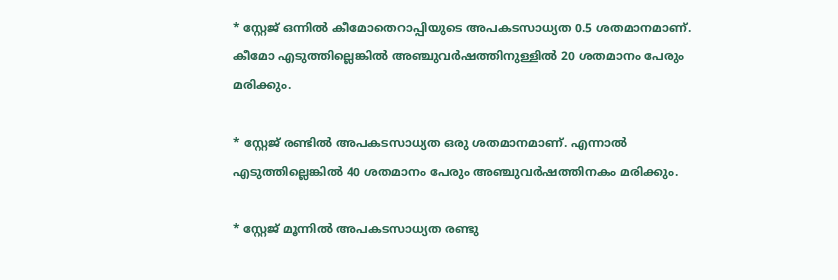* സ്റ്റേജ് ഒന്നിൽ കീമോതെറാപ്പിയുടെ അപകടസാധ്യത 0.5 ശതമാനമാണ്. കീമോ എടുത്തില്ലെങ്കിൽ അഞ്ചുവർഷത്തിനുള്ളിൽ 20 ശതമാനം പേരും മരിക്കും.

* സ്റ്റേജ് രണ്ടിൽ അപകടസാധ്യത ഒരു ശതമാനമാണ്. എന്നാൽ എടുത്തില്ലെങ്കിൽ 40 ശതമാനം പേരും അഞ്ചുവർഷത്തിനകം മരിക്കും.

* സ്റ്റേജ് മൂന്നിൽ അപകടസാധ്യത രണ്ടു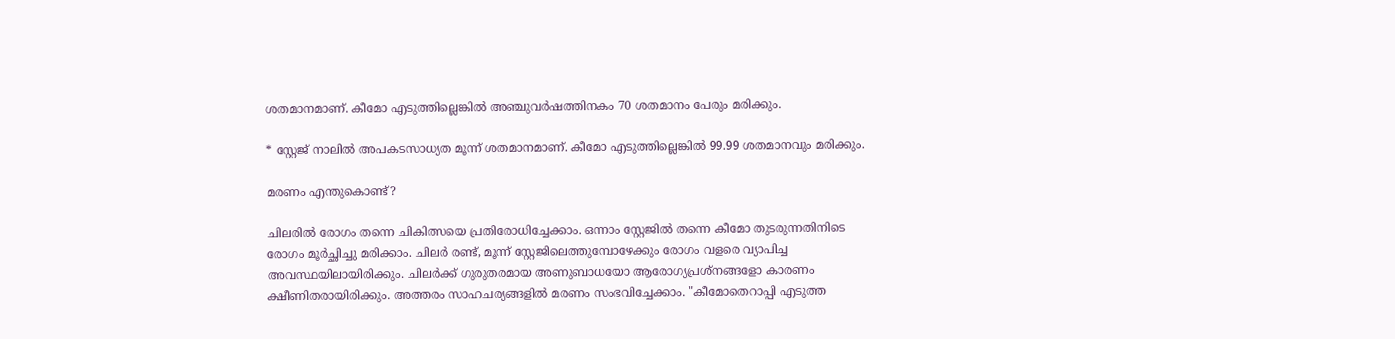ശതമാനമാണ്. കീമോ എടുത്തില്ലെങ്കിൽ അഞ്ചുവർഷത്തിനകം 70 ശതമാനം പേരും മരിക്കും.

* സ്റ്റേജ് നാലിൽ അപകടസാധ്യത മൂന്ന് ശതമാനമാണ്. കീമോ എടുത്തില്ലെങ്കിൽ 99.99 ശതമാനവും മരിക്കും.

മരണം എന്തുകൊണ്ട്?

ചിലരിൽ രോഗം തന്നെ ചികിത്സയെ പ്രതിരോധിച്ചേക്കാം. ഒന്നാം സ്റ്റേജിൽ തന്നെ കീമോ തുടരുന്നതിനിടെ രോഗം മൂർച്ഛിച്ചു മരിക്കാം. ചിലർ രണ്ട്, മൂന്ന് സ്റ്റേജിലെത്തുമ്പോഴേക്കും രോഗം വളരെ വ്യാപിച്ച അവസ്ഥയിലായിരിക്കും. ചിലർക്ക് ഗുരുതരമായ അണുബാധയോ ആരോഗ്യപ്രശ്നങ്ങളോ കാരണം ക്ഷീണിതരായിരിക്കും. അത്തരം സാഹചര്യങ്ങളിൽ മരണം സംഭവിച്ചേക്കാം. "കീമോതെറാപ്പി എടുത്ത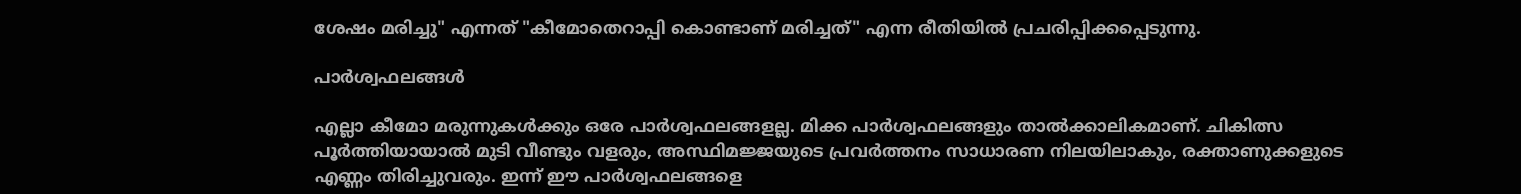ശേഷം മരിച്ചു" എന്നത് "കീമോതെറാപ്പി കൊണ്ടാണ് മരിച്ചത്" എന്ന രീതിയിൽ പ്രചരിപ്പിക്കപ്പെടുന്നു.

പാർശ്വഫലങ്ങൾ

എല്ലാ കീമോ മരുന്നുകൾക്കും ഒരേ പാർശ്വഫലങ്ങളല്ല. മിക്ക പാർശ്വഫലങ്ങളും താൽക്കാലികമാണ്. ചികിത്സ പൂർത്തിയായാൽ മുടി വീണ്ടും വളരും, അസ്ഥിമജ്ജയുടെ പ്രവർത്തനം സാധാരണ നിലയിലാകും, രക്താണുക്കളുടെ എണ്ണം തിരിച്ചുവരും. ഇന്ന് ഈ പാർശ്വഫലങ്ങളെ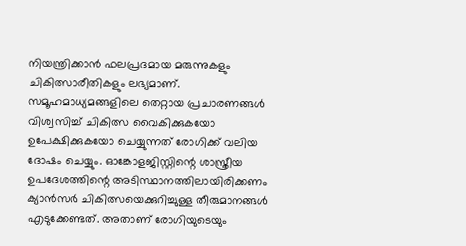നിയന്ത്രിക്കാൻ ഫലപ്രദമായ മരുന്നുകളും ചികിത്സാരീതികളും ലഭ്യമാണ്. സമൂഹമാധ്യമങ്ങളിലെ തെറ്റായ പ്രചാരണങ്ങൾ വിശ്വസിച്ച് ചികിത്സ വൈകിക്കുകയോ ഉപേക്ഷിക്കുകയോ ചെയ്യുന്നത് രോഗിക്ക് വലിയ ദോഷം ചെയ്യും. ഓങ്കോളജിസ്റ്റിന്റെ ശാസ്ത്രീയ ഉപദേശത്തിന്റെ അടിസ്ഥാനത്തിലായിരിക്കണം ക്യാൻസർ ചികിത്സയെക്കുറിച്ചുള്ള തീരുമാനങ്ങൾ എടുക്കേണ്ടത്. അതാണ് രോഗിയുടെയും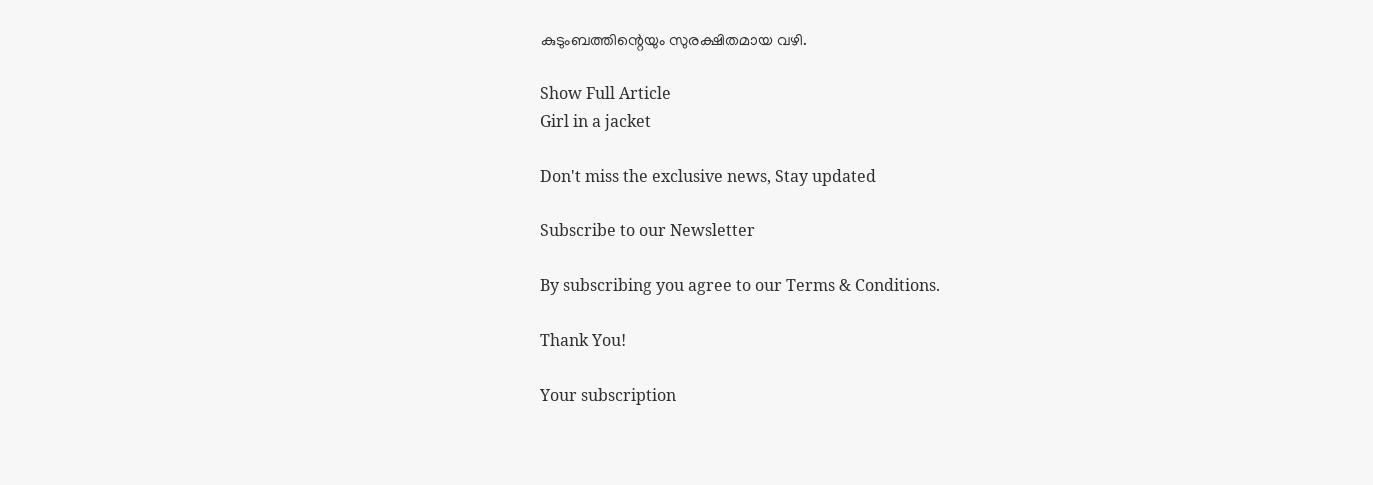കുടുംബത്തിന്റെയും സുരക്ഷിതമായ വഴി.

Show Full Article
Girl in a jacket

Don't miss the exclusive news, Stay updated

Subscribe to our Newsletter

By subscribing you agree to our Terms & Conditions.

Thank You!

Your subscription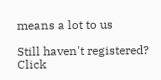means a lot to us

Still haven't registered? Click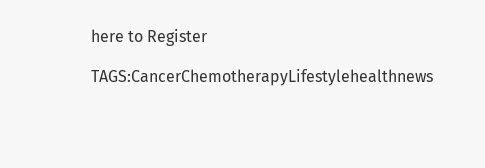here to Register

TAGS:CancerChemotherapyLifestylehealthnews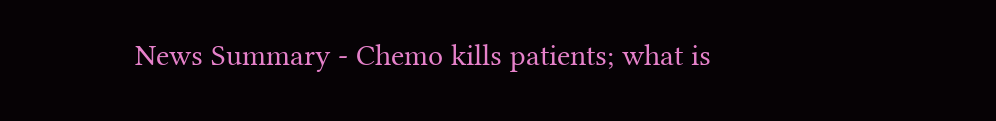News Summary - Chemo kills patients; what is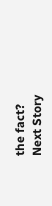the fact?
Next Story